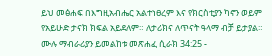ይህ መፅሐፍ በእግዚአብሔር አልተነፀረም እና የክርስቲያን ካኖን ወይም የአይሁድ ታናክ ክፍል አይደለም። ለታሪክና ለጥናት ዓላማ ብቻ ይታያል። ሙሉ ማብራሪያን ይመልከቱ መጽሐፈ ሲራክ 34:25 -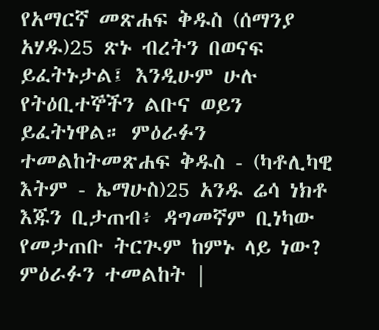የአማርኛ መጽሐፍ ቅዱስ (ሰማንያ አሃዱ)25 ጽኑ ብረትን በወናፍ ይፈትኑታል፤ እንዲሁም ሁሉ የትዕቢተኞችን ልቡና ወይን ይፈትነዋል። ምዕራፉን ተመልከትመጽሐፍ ቅዱስ - (ካቶሊካዊ እትም - ኤማሁስ)25 አንዱ ሬሳ ነክቶ እጁን ቢታጠብ፥ ዳግመኛም ቢነካው የመታጠቡ ትርጒም ከምኑ ላይ ነው? ምዕራፉን ተመልከት |